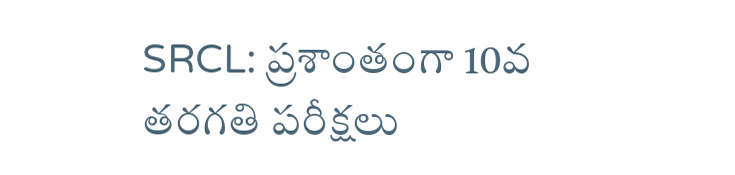SRCL: ప్రశాంతంగా 10వ తరగతి పరీక్షలు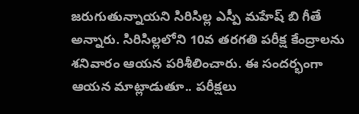జరుగుతున్నాయని సిరిసిల్ల ఎస్పీ మహేష్ బి గీతే అన్నారు. సిరిసిల్లలోని 10వ తరగతి పరీక్ష కేంద్రాలను శనివారం ఆయన పరిశీలించారు. ఈ సందర్భంగా ఆయన మాట్లాడుతూ.. పరీక్షలు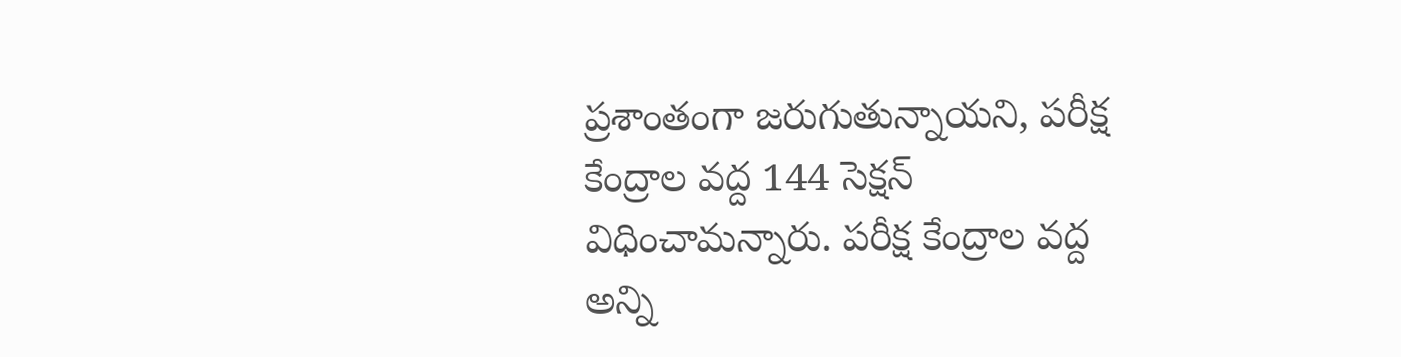ప్రశాంతంగా జరుగుతున్నాయని, పరీక్ష కేంద్రాల వద్ద 144 సెక్షన్ విధించామన్నారు. పరీక్ష కేంద్రాల వద్ద అన్ని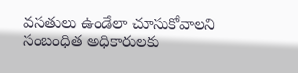వసతులు ఉండేలా చూసుకోవాలని సంబంధిత అధికారులకు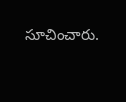సూచించారు.